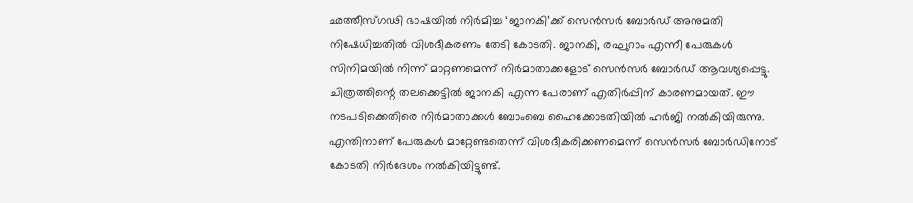ഛത്തീസ്ഗഢി ഭാഷയിൽ നിർമിച്ച ‘ജാനകി’ക്ക് സെൻസർ ബോർഡ് അനുമതി നിഷേധിച്ചതിൽ വിശദീകരണം തേടി കോടതി. ജാനകി, രഘുറാം എന്നീ പേരുകൾ സിനിമയിൽ നിന്ന് മാറ്റണമെന്ന് നിർമാതാക്കളോട് സെൻസർ ബോർഡ് ആവശ്യപ്പെട്ടു.
ചിത്രത്തിന്റെ തലക്കെട്ടിൽ ജാനകി എന്ന പേരാണ് എതിർപ്പിന് കാരണമായത്. ഈ നടപടിക്കെതിരെ നിർമാതാക്കൾ ബോംബെ ഹൈക്കോടതിയിൽ ഹർജി നൽകിയിരുന്നു. എന്തിനാണ് പേരുകൾ മാറ്റേണ്ടതെന്ന് വിശദീകരിക്കണമെന്ന് സെൻസർ ബോർഡിനോട് കോടതി നിർദേശം നൽകിയിട്ടുണ്ട്.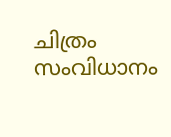ചിത്രം സംവിധാനം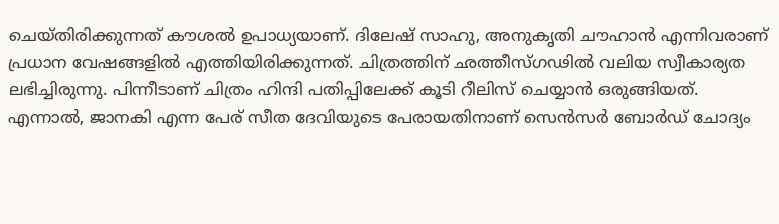ചെയ്തിരിക്കുന്നത് കൗശൽ ഉപാധ്യയാണ്. ദിലേഷ് സാഹു, അനുകൃതി ചൗഹാൻ എന്നിവരാണ് പ്രധാന വേഷങ്ങളിൽ എത്തിയിരിക്കുന്നത്. ചിത്രത്തിന് ഛത്തീസ്ഗഢിൽ വലിയ സ്വീകാര്യത ലഭിച്ചിരുന്നു. പിന്നീടാണ് ചിത്രം ഹിന്ദി പതിപ്പിലേക്ക് കൂടി റീലിസ് ചെയ്യാൻ ഒരുങ്ങിയത്.
എന്നാൽ, ജാനകി എന്ന പേര് സീത ദേവിയുടെ പേരായതിനാണ് സെൻസർ ബോർഡ് ചോദ്യം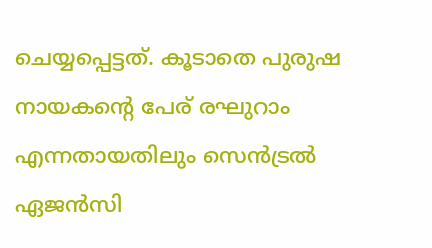ചെയ്യപ്പെട്ടത്. കൂടാതെ പുരുഷ നായകന്റെ പേര് രഘുറാം എന്നതായതിലും സെൻട്രൽ ഏജൻസി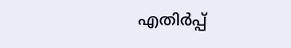എതിർപ്പ്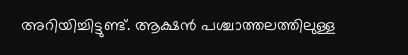അറിയിച്ചിട്ടുണ്ട്. ആക്ഷൻ പശ്ചാത്തലത്തിലുള്ള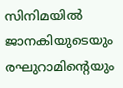സിനിമയിൽ ജാനകിയുടെയും രഘുറാമിന്റെയും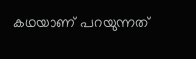കഥയാണ് പറയുന്നത്